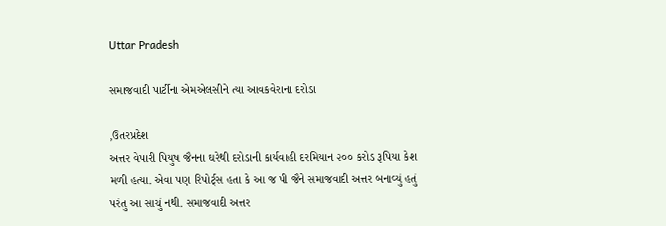Uttar Pradesh

સમાજવાદી પાર્ટીના એમએલસીને ત્યા આવકવેરાના દરોડા

,ઉતરપ્રદેશ
અત્તર વેપારી પિયુષ જૈનના ઘરેથી દરોડાની કાર્યવાહી દરમિયાન ૨૦૦ કરોડ રૂપિયા કેશ મળી હત્યા. એવા પણ રિપોર્ટ્‌સ હતા કે આ જ પી જૈને સમાજવાદી અત્તર બનાવ્યું હતું પરંતુ આ સાચું નથી. સમાજવાદી અત્તર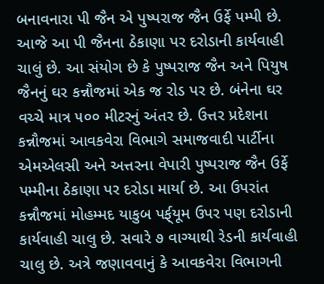બનાવનારા પી જૈન એ પુષ્પરાજ જૈન ઉર્ફે પમ્પી છે. આજે આ પી જૈનના ઠેકાણા પર દરોડાની કાર્યવાહી ચાલું છે. આ સંયોગ છે કે પુષ્પરાજ જૈન અને પિયુષ જૈનનું ઘર કન્નૌજમાં એક જ રોડ પર છે. બંનેના ઘર વચ્ચે માત્ર ૫૦૦ મીટરનું અંતર છે. ઉત્તર પ્રદેશના કન્નૌજમાં આવકવેરા વિભાગે સમાજવાદી પાર્ટીના એમએલસી અને અત્તરના વેપારી પુષ્પરાજ જૈન ઉર્ફે પમ્મીના ઠેકાણા પર દરોડા માર્યા છે. આ ઉપરાંત કન્નૌજમાં મોહમ્મદ યાકુબ પર્ફ્‌યૂમ ઉપર પણ દરોડાની કાર્યવાહી ચાલુ છે. સવારે ૭ વાગ્યાથી રેડની કાર્યવાહી ચાલુ છે. અત્રે જણાવવાનું કે આવકવેરા વિભાગની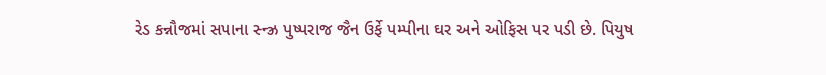રેડ કન્નૌજમાં સપાના સ્ન્ઝ્ર પુષ્પરાજ જૈન ઉર્ફે પમ્પીના ઘર અને ઓફિસ પર પડી છે. પિયુષ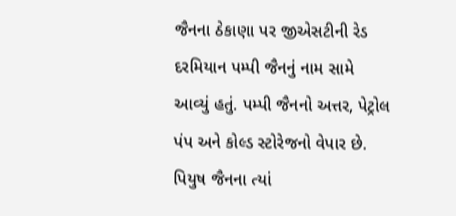જૈનના ઠેકાણા પર જીએસટીની રેડ દરમિયાન પમ્પી જૈનનું નામ સામે આવ્યું હતું. પમ્પી જૈનનો અત્તર, પેટ્રોલ પંપ અને કોલ્ડ સ્ટોરેજનો વેપાર છે. પિયુષ જૈનના ત્યાં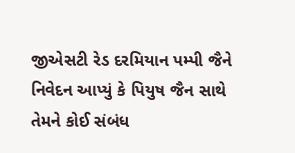જીએસટી રેડ દરમિયાન પમ્પી જૈને નિવેદન આપ્યું કે પિયુષ જૈન સાથે તેમને કોઈ સંબંધ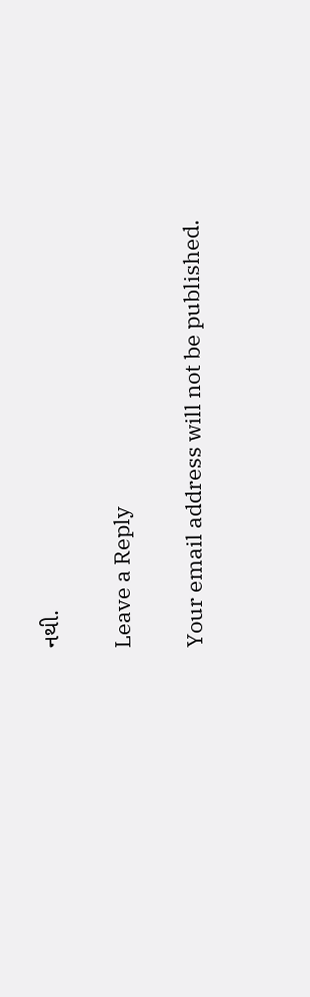નથી.

Leave a Reply

Your email address will not be published.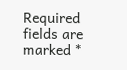Required fields are marked *